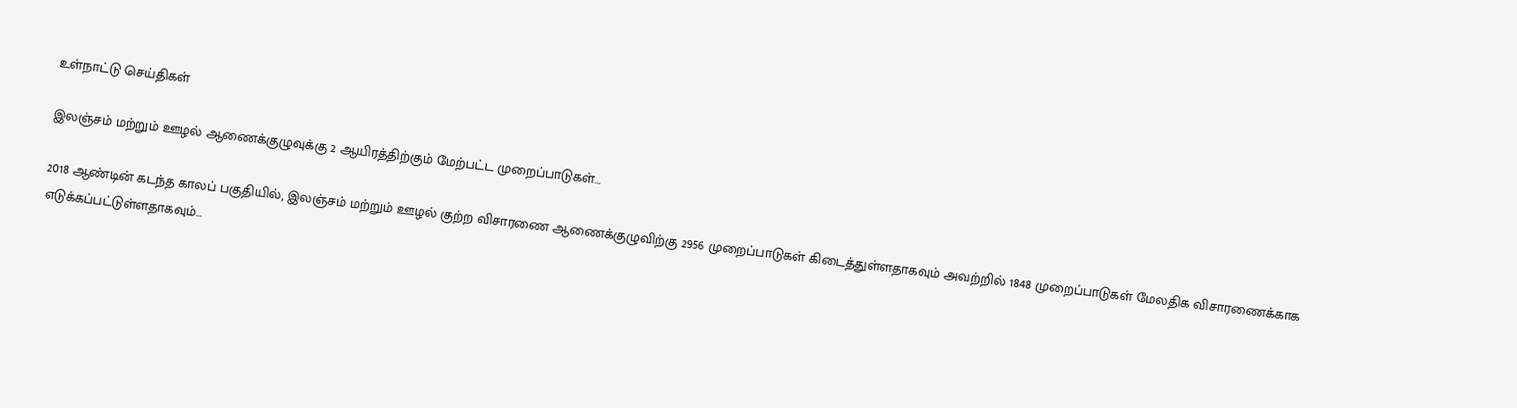உள்நாட்டு செய்திகள்

இலஞ்சம் மற்றும் ஊழல் ஆணைக்குழுவுக்கு 2 ஆயிரத்திற்கும் மேற்பட்ட முறைப்பாடுகள்…

2018 ஆண்டின் கடந்த காலப் பகுதியில், இலஞ்சம் மற்றும் ஊழல் குற்ற விசாரணை ஆணைக்குழுவிற்கு 2956 முறைப்பாடுகள் கிடைத்துள்ளதாகவும் அவற்றில் 1848 முறைப்பாடுகள் மேலதிக விசாரணைக்காக எடுக்கப்பட்டுள்ளதாகவும்…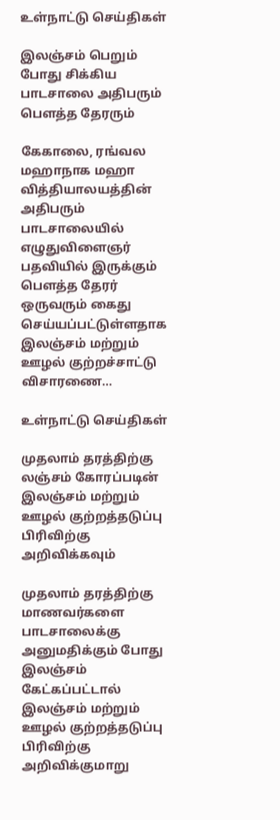உள்நாட்டு செய்திகள்

இலஞ்சம் பெறும் போது சிக்கிய பாடசாலை அதிபரும் பௌத்த தேரரும்

கேகாலை, ரங்வல மஹாநாக மஹா வித்தியாலயத்தின் அதிபரும் பாடசாலையில் எழுதுவிளைஞர் பதவியில் இருக்கும் பௌத்த தேரர் ஒருவரும் கைது செய்யப்பட்டுள்ளதாக இலஞ்சம் மற்றும் ஊழல் குற்றச்சாட்டு விசாரணை…

உள்நாட்டு செய்திகள்

முதலாம் தரத்திற்கு லஞ்சம் கோரப்படின் இலஞ்சம் மற்றும் ஊழல் குற்றத்தடுப்பு பிரிவிற்கு அறிவிக்கவும்

முதலாம் தரத்திற்கு மாணவர்களை பாடசாலைக்கு அனுமதிக்கும் போது இலஞ்சம் கேட்கப்பட்டால் இலஞ்சம் மற்றும் ஊழல் குற்றத்தடுப்பு பிரிவிற்கு அறிவிக்குமாறு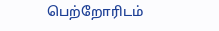பெற்றோரிடம்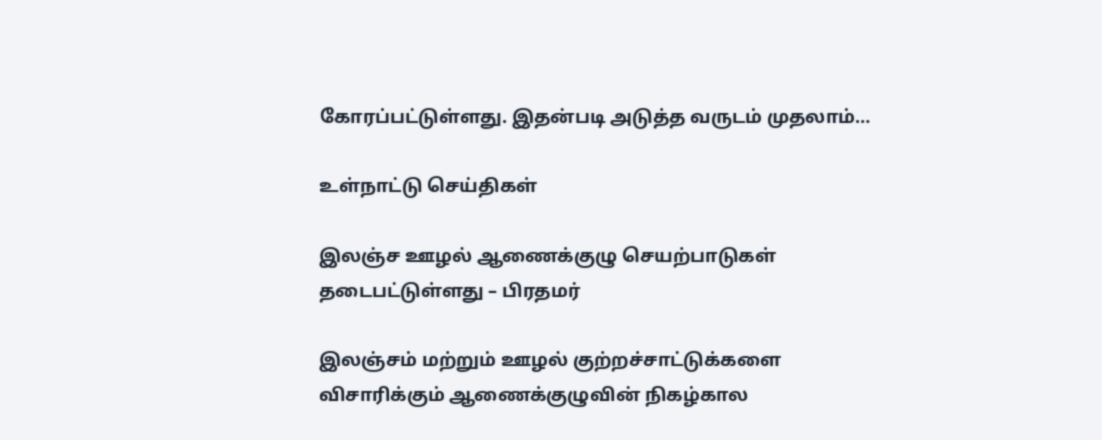கோரப்பட்டுள்ளது. இதன்படி அடுத்த வருடம் முதலாம்…

உள்நாட்டு செய்திகள்

இலஞ்ச ஊழல் ஆணைக்குழு செயற்பாடுகள் தடைபட்டுள்ளது – பிரதமர்

இலஞ்சம் மற்றும் ஊழல் குற்றச்சாட்டுக்களை விசாரிக்கும் ஆணைக்குழுவின் நிகழ்கால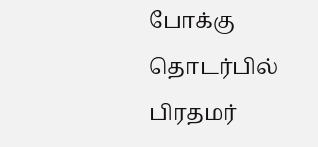போக்கு தொடர்பில் பிரதமர்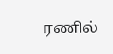ரணில்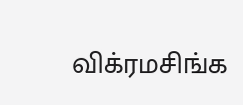விக்ரமசிங்க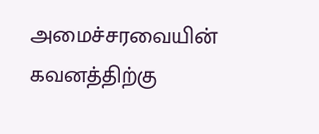அமைச்சரவையின் கவனத்திற்கு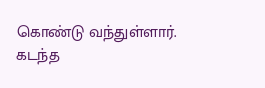கொண்டு வந்துள்ளார். கடந்த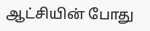ஆட்சியின் போது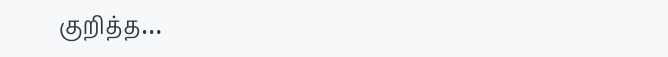குறித்த…